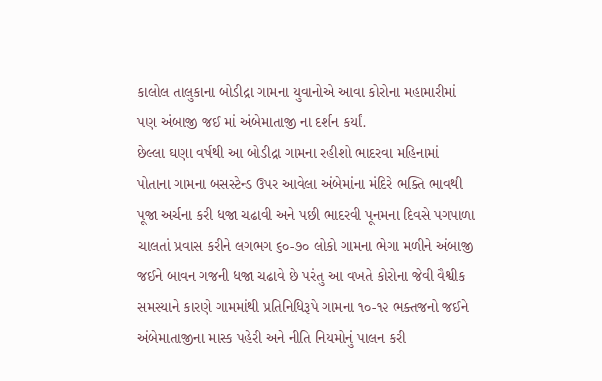કાલોલ તાલુકાના બોડીદ્રા ગામના યુવાનોએ આવા કોરોના મહામારીમાં પણ અંબાજી જઈ માં અંબેમાતાજી ના દર્શન કર્યાં.
છેલ્લા ઘણા વર્ષથી આ બોડીદ્રા ગામના રહીશો ભાદરવા મહિનામાં પોતાના ગામના બસસ્ટેન્ડ ઉપર આવેલા અંબેમાંના મંદિરે ભક્તિ ભાવથી પૂજા અર્ચના કરી ધજા ચઢાવી અને પછી ભાદરવી પૂનમના દિવસે પગપાળા ચાલતાં પ્રવાસ કરીને લગભગ ૬૦-૭૦ લોકો ગામના ભેગા મળીને અંબાજી જઈને બાવન ગજની ધજા ચઢાવે છે પરંતુ આ વખતે કોરોના જેવી વૈશ્વીક સમસ્યાને કારણે ગામમાંથી પ્રતિનિધિરૂપે ગામના ૧૦-૧૨ ભક્તજનો જઈને અંબેમાતાજીના માસ્ક પહેરી અને નીતિ નિયમોનું પાલન કરી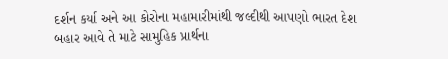દર્શન કર્યા અને આ કોરોના મહામારીમાંથી જલ્દીથી આપણો ભારત દેશ બહાર આવે તે માટે સામુહિક પ્રાર્થના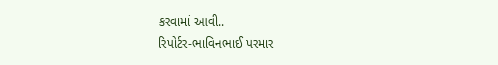કરવામાં આવી..
રિપોર્ટર-ભાવિનભાઈ પરમાર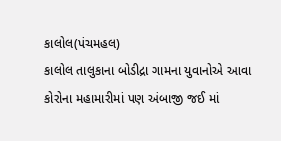કાલોલ(પંચમહલ)
કાલોલ તાલુકાના બોડીદ્રા ગામના યુવાનોએ આવા કોરોના મહામારીમાં પણ અંબાજી જઈ માં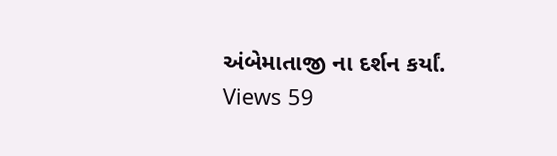અંબેમાતાજી ના દર્શન કર્યાં.
Views 59